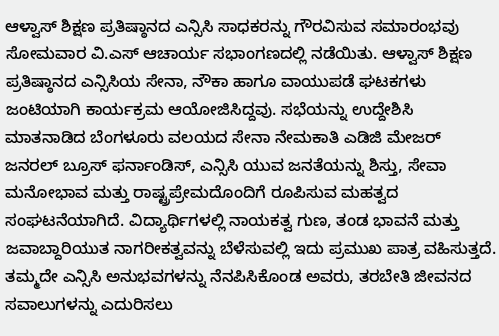ಆಳ್ವಾಸ್ ಶಿಕ್ಷಣ ಪ್ರತಿಷ್ಠಾನದ ಎನ್ಸಿಸಿ ಸಾಧಕರನ್ನು ಗೌರವಿಸುವ ಸಮಾರಂಭವು ಸೋಮವಾರ ವಿ.ಎಸ್ ಆಚಾರ್ಯ ಸಭಾಂಗಣದಲ್ಲಿ ನಡೆಯಿತು. ಆಳ್ವಾಸ್ ಶಿಕ್ಷಣ ಪ್ರತಿಷ್ಠಾನದ ಎನ್ಸಿಸಿಯ ಸೇನಾ, ನೌಕಾ ಹಾಗೂ ವಾಯುಪಡೆ ಘಟಕಗಳು ಜಂಟಿಯಾಗಿ ಕಾರ್ಯಕ್ರಮ ಆಯೋಜಿಸಿದ್ದವು. ಸಭೆಯನ್ನು ಉದ್ದೇಶಿಸಿ ಮಾತನಾಡಿದ ಬೆಂಗಳೂರು ವಲಯದ ಸೇನಾ ನೇಮಕಾತಿ ಎಡಿಜಿ ಮೇಜರ್ ಜನರಲ್ ಬ್ರೂಸ್ ಫರ್ನಾಂಡಿಸ್, ಎನ್ಸಿಸಿ ಯುವ ಜನತೆಯನ್ನು ಶಿಸ್ತು, ಸೇವಾ ಮನೋಭಾವ ಮತ್ತು ರಾಷ್ಟ್ರಪ್ರೇಮದೊಂದಿಗೆ ರೂಪಿಸುವ ಮಹತ್ವದ ಸಂಘಟನೆಯಾಗಿದೆ. ವಿದ್ಯಾರ್ಥಿಗಳಲ್ಲಿ ನಾಯಕತ್ವ ಗುಣ, ತಂಡ ಭಾವನೆ ಮತ್ತು ಜವಾಬ್ದಾರಿಯುತ ನಾಗರೀಕತ್ವವನ್ನು ಬೆಳೆಸುವಲ್ಲಿ ಇದು ಪ್ರಮುಖ ಪಾತ್ರ ವಹಿಸುತ್ತದೆ. ತಮ್ಮದೇ ಎನ್ಸಿಸಿ ಅನುಭವಗಳನ್ನು ನೆನಪಿಸಿಕೊಂಡ ಅವರು, ತರಬೇತಿ ಜೀವನದ ಸವಾಲುಗಳನ್ನು ಎದುರಿಸಲು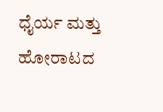ಧೈರ್ಯ ಮತ್ತು ಹೋರಾಟದ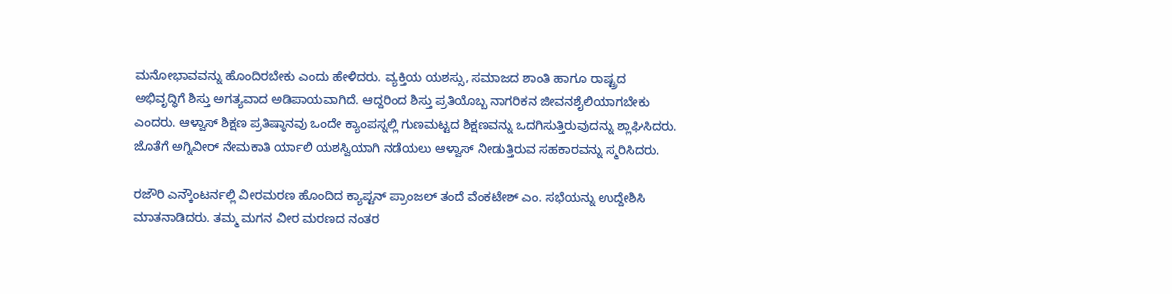ಮನೋಭಾವವನ್ನು ಹೊಂದಿರಬೇಕು ಎಂದು ಹೇಳಿದರು. ವ್ಯಕ್ತಿಯ ಯಶಸ್ಸು, ಸಮಾಜದ ಶಾಂತಿ ಹಾಗೂ ರಾಷ್ಟ್ರದ ಅಭಿವೃದ್ಧಿಗೆ ಶಿಸ್ತು ಅಗತ್ಯವಾದ ಅಡಿಪಾಯವಾಗಿದೆ. ಆದ್ದರಿಂದ ಶಿಸ್ತು ಪ್ರತಿಯೊಬ್ಬ ನಾಗರಿಕನ ಜೀವನಶೈಲಿಯಾಗಬೇಕು ಎಂದರು. ಆಳ್ವಾಸ್ ಶಿಕ್ಷಣ ಪ್ರತಿಷ್ಠಾನವು ಒಂದೇ ಕ್ಯಾಂಪಸ್ನಲ್ಲಿ ಗುಣಮಟ್ಟದ ಶಿಕ್ಷಣವನ್ನು ಒದಗಿಸುತ್ತಿರುವುದನ್ನು ಶ್ಲಾಘಿಸಿದರು. ಜೊತೆಗೆ ಅಗ್ನಿವೀರ್ ನೇಮಕಾತಿ ರ್ಯಾಲಿ ಯಶಸ್ವಿಯಾಗಿ ನಡೆಯಲು ಆಳ್ವಾಸ್ ನೀಡುತ್ತಿರುವ ಸಹಕಾರವನ್ನು ಸ್ಮರಿಸಿದರು.

ರಜೌರಿ ಎನ್ಕೌಂಟರ್ನಲ್ಲಿ ವೀರಮರಣ ಹೊಂದಿದ ಕ್ಯಾಪ್ಟನ್ ಪ್ರಾಂಜಲ್ ತಂದೆ ವೆಂಕಟೇಶ್ ಎಂ. ಸಭೆಯನ್ನು ಉದ್ದೇಶಿಸಿ ಮಾತನಾಡಿದರು. ತಮ್ಮ ಮಗನ ವೀರ ಮರಣದ ನಂತರ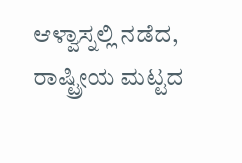ಆಳ್ವಾಸ್ನಲ್ಲಿ ನಡೆದ, ರಾಷ್ಟ್ರೀಯ ಮಟ್ಟದ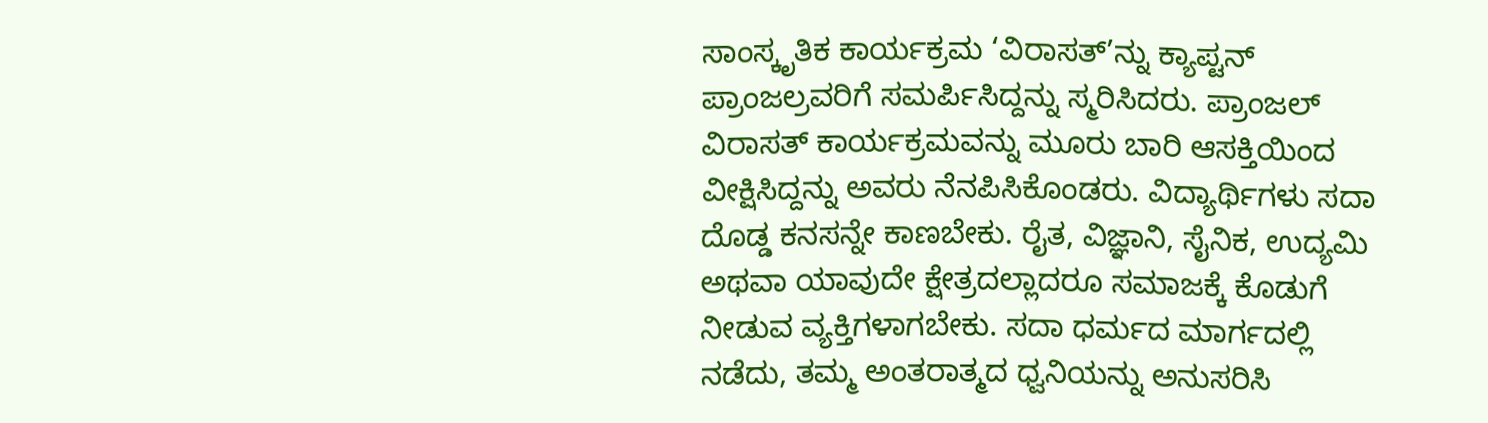ಸಾಂಸ್ಕೃತಿಕ ಕಾರ್ಯಕ್ರಮ ‘ವಿರಾಸತ್’ನ್ನು ಕ್ಯಾಪ್ಟನ್ ಪ್ರಾಂಜಲ್ರವರಿಗೆ ಸಮರ್ಪಿಸಿದ್ದನ್ನು ಸ್ಮರಿಸಿದರು. ಪ್ರಾಂಜಲ್ ವಿರಾಸತ್ ಕಾರ್ಯಕ್ರಮವನ್ನು ಮೂರು ಬಾರಿ ಆಸಕ್ತಿಯಿಂದ ವೀಕ್ಷಿಸಿದ್ದನ್ನು ಅವರು ನೆನಪಿಸಿಕೊಂಡರು. ವಿದ್ಯಾರ್ಥಿಗಳು ಸದಾ ದೊಡ್ಡ ಕನಸನ್ನೇ ಕಾಣಬೇಕು. ರೈತ, ವಿಜ್ಞಾನಿ, ಸೈನಿಕ, ಉದ್ಯಮಿ ಅಥವಾ ಯಾವುದೇ ಕ್ಷೇತ್ರದಲ್ಲಾದರೂ ಸಮಾಜಕ್ಕೆ ಕೊಡುಗೆ ನೀಡುವ ವ್ಯಕ್ತಿಗಳಾಗಬೇಕು. ಸದಾ ಧರ್ಮದ ಮಾರ್ಗದಲ್ಲಿ ನಡೆದು, ತಮ್ಮ ಅಂತರಾತ್ಮದ ಧ್ವನಿಯನ್ನು ಅನುಸರಿಸಿ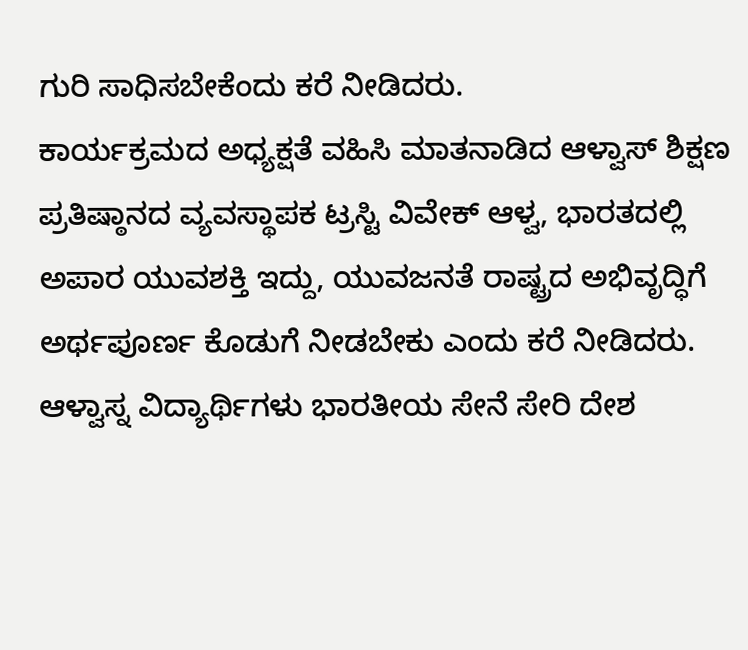ಗುರಿ ಸಾಧಿಸಬೇಕೆಂದು ಕರೆ ನೀಡಿದರು.
ಕಾರ್ಯಕ್ರಮದ ಅಧ್ಯಕ್ಷತೆ ವಹಿಸಿ ಮಾತನಾಡಿದ ಆಳ್ವಾಸ್ ಶಿಕ್ಷಣ ಪ್ರತಿಷ್ಠಾನದ ವ್ಯವಸ್ಥಾಪಕ ಟ್ರಸ್ಟಿ ವಿವೇಕ್ ಆಳ್ವ, ಭಾರತದಲ್ಲಿ ಅಪಾರ ಯುವಶಕ್ತಿ ಇದ್ದು, ಯುವಜನತೆ ರಾಷ್ಟ್ರದ ಅಭಿವೃದ್ಧಿಗೆ ಅರ್ಥಪೂರ್ಣ ಕೊಡುಗೆ ನೀಡಬೇಕು ಎಂದು ಕರೆ ನೀಡಿದರು. ಆಳ್ವಾಸ್ನ ವಿದ್ಯಾರ್ಥಿಗಳು ಭಾರತೀಯ ಸೇನೆ ಸೇರಿ ದೇಶ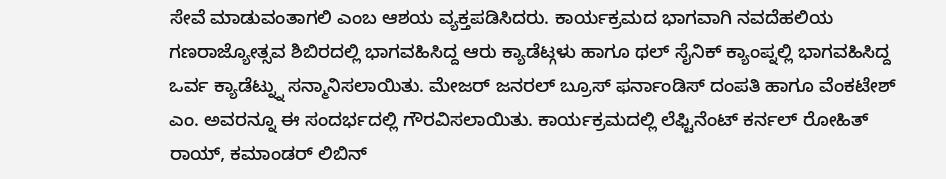ಸೇವೆ ಮಾಡುವಂತಾಗಲಿ ಎಂಬ ಆಶಯ ವ್ಯಕ್ತಪಡಿಸಿದರು. ಕಾರ್ಯಕ್ರಮದ ಭಾಗವಾಗಿ ನವದೆಹಲಿಯ ಗಣರಾಜ್ಯೋತ್ಸವ ಶಿಬಿರದಲ್ಲಿ ಭಾಗವಹಿಸಿದ್ದ ಆರು ಕ್ಯಾಡೆಟ್ಗಳು ಹಾಗೂ ಥಲ್ ಸೈನಿಕ್ ಕ್ಯಾಂಪ್ನಲ್ಲಿ ಭಾಗವಹಿಸಿದ್ದ ಒರ್ವ ಕ್ಯಾಡೆಟ್ನ್ನು ಸನ್ಮಾನಿಸಲಾಯಿತು. ಮೇಜರ್ ಜನರಲ್ ಬ್ರೂಸ್ ಫರ್ನಾಂಡಿಸ್ ದಂಪತಿ ಹಾಗೂ ವೆಂಕಟೇಶ್ ಎಂ. ಅವರನ್ನೂ ಈ ಸಂದರ್ಭದಲ್ಲಿ ಗೌರವಿಸಲಾಯಿತು. ಕಾರ್ಯಕ್ರಮದಲ್ಲಿ ಲೆಫ್ಟಿನೆಂಟ್ ಕರ್ನಲ್ ರೋಹಿತ್ ರಾಯ್, ಕಮಾಂಡರ್ ಲಿಬಿನ್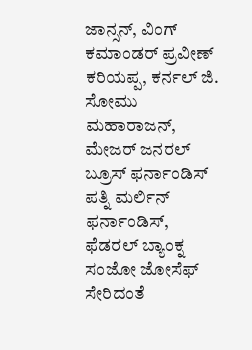ಜಾನ್ಸನ್, ವಿಂಗ್ ಕಮಾಂಡರ್ ಪ್ರವೀಣ್ ಕರಿಯಪ್ಪ, ಕರ್ನಲ್ ಜಿ. ಸೋಮು ಮಹಾರಾಜನ್, ಮೇಜರ್ ಜನರಲ್ ಬ್ರೂಸ್ ಫರ್ನಾಂಡಿಸ್ ಪತ್ನಿ ಮರ್ಲಿನ್ ಫರ್ನಾಂಡಿಸ್, ಫೆಡರಲ್ ಬ್ಯಾಂಕ್ನ ಸಂಜೋ ಜೋಸೆಫ್ ಸೇರಿದಂತೆ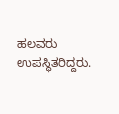ಹಲವರು ಉಪಸ್ಥಿತರಿದ್ದರು.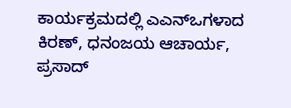ಕಾರ್ಯಕ್ರಮದಲ್ಲಿ ಎಎನ್ಒಗಳಾದ ಕಿರಣ್, ಧನಂಜಯ ಆಚಾರ್ಯ, ಪ್ರಸಾದ್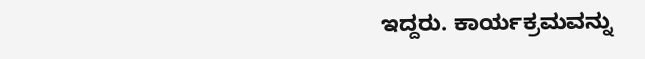ಇದ್ದರು. ಕಾರ್ಯಕ್ರಮವನ್ನು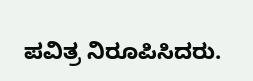ಪವಿತ್ರ ನಿರೂಪಿಸಿದರು.